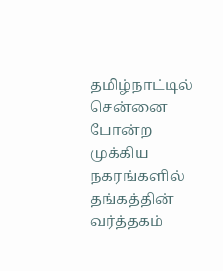தமிழ்நாட்டில் சென்னை போன்ற முக்கிய நகரங்களில் தங்கத்தின் வர்த்தகம்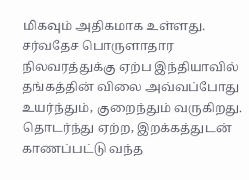மிகவும் அதிகமாக உள்ளது. சர்வதேச பொருளாதார நிலவரத்துக்கு ஏற்ப இந்தியாவில் தங்கத்தின் விலை அவ்வப்போது உயர்ந்தும், குறைந்தும் வருகிறது. தொடர்ந்து ஏற்ற, இறக்கத்துடன் காணப்பட்டு வந்த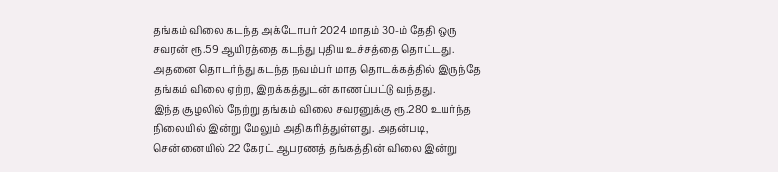தங்கம் விலை கடந்த அக்டோபர் 2024 மாதம் 30-ம் தேதி ஒரு சவரன் ரூ.59 ஆயிரத்தை கடந்து புதிய உச்சத்தை தொட்டது. அதனை தொடர்ந்து கடந்த நவம்பர் மாத தொடக்கத்தில் இருந்தே தங்கம் விலை ஏற்ற, இறக்கத்துடன் காணப்பட்டு வந்தது.
இந்த சூழலில் நேற்று தங்கம் விலை சவரனுக்கு ரூ.280 உயர்ந்த நிலையில் இன்று மேலும் அதிகரித்துள்ளது. அதன்படி, சென்னையில் 22 கேரட் ஆபரணத் தங்கத்தின் விலை இன்று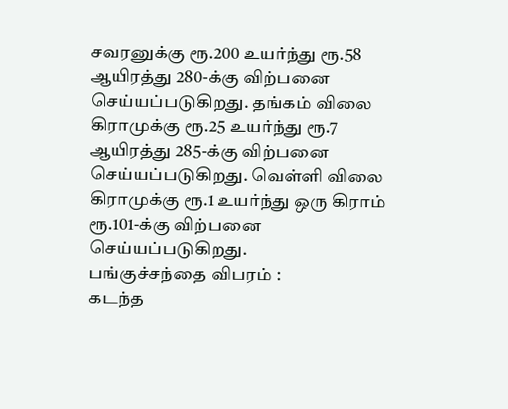சவரனுக்கு ரூ.200 உயர்ந்து ரூ.58 ஆயிரத்து 280-க்கு விற்பனை செய்யப்படுகிறது. தங்கம் விலை கிராமுக்கு ரூ.25 உயர்ந்து ரூ.7 ஆயிரத்து 285-க்கு விற்பனை செய்யப்படுகிறது. வெள்ளி விலை கிராமுக்கு ரூ.1 உயர்ந்து ஒரு கிராம் ரூ.101-க்கு விற்பனை செய்யப்படுகிறது.
பங்குச்சந்தை விபரம் :
கடந்த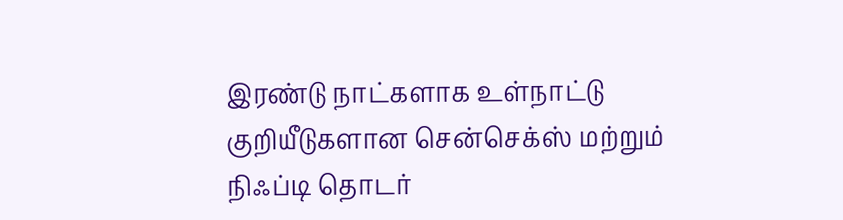இரண்டு நாட்களாக உள்நாட்டு குறியீடுகளான சென்செக்ஸ் மற்றும் நிஃப்டி தொடர்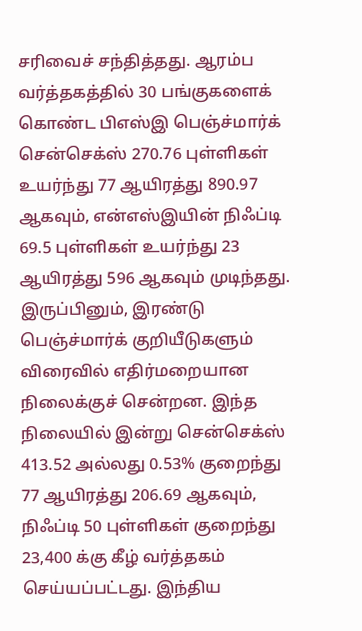சரிவைச் சந்தித்தது. ஆரம்ப வர்த்தகத்தில் 30 பங்குகளைக் கொண்ட பிஎஸ்இ பெஞ்ச்மார்க் சென்செக்ஸ் 270.76 புள்ளிகள் உயர்ந்து 77 ஆயிரத்து 890.97 ஆகவும், என்எஸ்இயின் நிஃப்டி 69.5 புள்ளிகள் உயர்ந்து 23 ஆயிரத்து 596 ஆகவும் முடிந்தது.
இருப்பினும், இரண்டு பெஞ்ச்மார்க் குறியீடுகளும் விரைவில் எதிர்மறையான நிலைக்குச் சென்றன. இந்த நிலையில் இன்று சென்செக்ஸ் 413.52 அல்லது 0.53% குறைந்து 77 ஆயிரத்து 206.69 ஆகவும், நிஃப்டி 50 புள்ளிகள் குறைந்து 23,400 க்கு கீழ் வர்த்தகம் செய்யப்பட்டது. இந்திய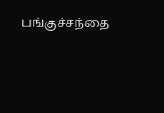பங்குச்சந்தை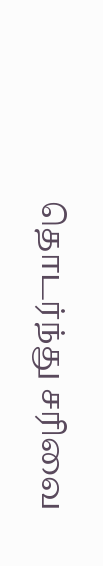தொடர்ந்து சரிவை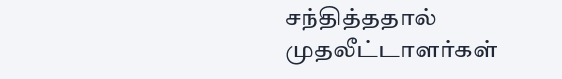சந்தித்ததால் முதலீட்டாளர்கள்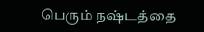பெரும் நஷ்டத்தை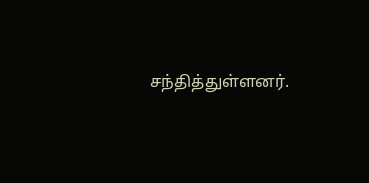சந்தித்துள்ளனர்.